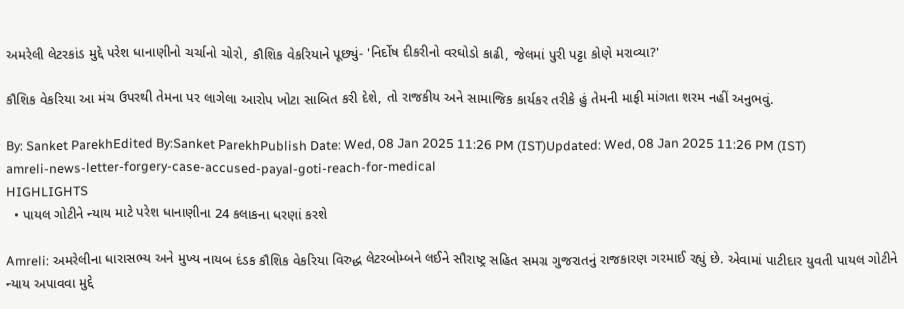અમરેલી લેટરકાંડ મુદ્દે પરેશ ધાનાણીનો ચર્ચાનો ચોરો, કૌશિક વેકરિયાને પૂછ્યું- 'નિર્દોષ દીકરીનો વરઘોડો કાઢી, જેલમાં પુરી પટ્ટા કોણે મરાવ્યા?'

કૌશિક વેકરિયા આ મંચ ઉપરથી તેમના પર લાગેલા આરોપ ખોટા સાબિત કરી દેશે, તો રાજકીય અને સામાજિક કાર્યકર તરીકે હું તેમની માફી માંગતા શરમ નહીં અનુભવું.

By: Sanket ParekhEdited By:Sanket ParekhPublish Date: Wed, 08 Jan 2025 11:26 PM (IST)Updated: Wed, 08 Jan 2025 11:26 PM (IST)
amreli-news-letter-forgery-case-accused-payal-goti-reach-for-medical
HIGHLIGHTS
  • પાયલ ગોટીને ન્યાય માટે પરેશ ધાનાણીના 24 કલાકના ધરણાં કરશે

Amreli: અમરેલીના ધારાસભ્ય અને મુખ્ય નાયબ દંડક કૌશિક વેકરિયા વિરુદ્ધ લેટરબોમ્બને લઈને સૌરાષ્ટ્ર સહિત સમગ્ર ગુજરાતનું રાજકારણ ગરમાઈ રહ્યું છે. એવામાં પાટીદાર યુવતી પાયલ ગોટીને ન્યાય અપાવવા મુદ્દે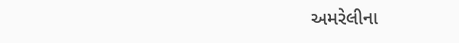અમરેલીના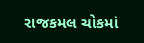રાજકમલ ચોકમાં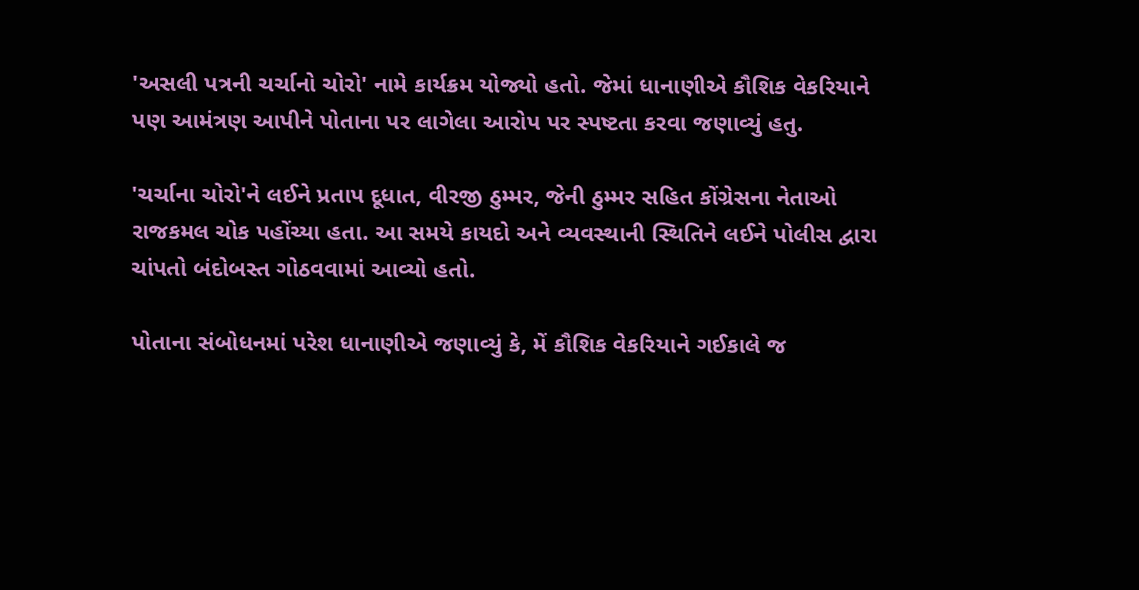'અસલી પત્રની ચર્ચાનો ચોરો' નામે કાર્યક્રમ યોજ્યો હતો. જેમાં ધાનાણીએ કૌશિક વેકરિયાને પણ આમંત્રણ આપીને પોતાના પર લાગેલા આરોપ પર સ્પષ્ટતા કરવા જણાવ્યું હતુ.

'ચર્ચાના ચોરો'ને લઈને પ્રતાપ દૂધાત, વીરજી ઠુમ્મર, જેની ઠુમ્મર સહિત કોંગ્રેસના નેતાઓ રાજકમલ ચોક પહોંચ્યા હતા. આ સમયે કાયદો અને વ્યવસ્થાની સ્થિતિને લઈને પોલીસ દ્વારા ચાંપતો બંદોબસ્ત ગોઠવવામાં આવ્યો હતો.

પોતાના સંબોધનમાં પરેશ ધાનાણીએ જણાવ્યું કે, મેં કૌશિક વેકરિયાને ગઈકાલે જ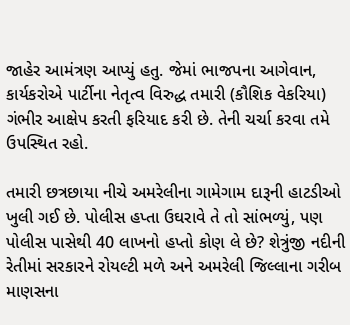જાહેર આમંત્રણ આપ્યું હતુ. જેમાં ભાજપના આગેવાન, કાર્યકરોએ પાર્ટીના નેતૃત્વ વિરુદ્ધ તમારી (કૌશિક વેકરિયા) ગંભીર આક્ષેપ કરતી ફરિયાદ કરી છે. તેની ચર્ચા કરવા તમે ઉપસ્થિત રહો.

તમારી છત્રછાયા નીચે અમરેલીના ગામેગામ દારૂની હાટડીઓ ખુલી ગઈ છે. પોલીસ હપ્તા ઉઘરાવે તે તો સાંભળ્યું, પણ પોલીસ પાસેથી 40 લાખનો હપ્તો કોણ લે છે? શેત્રુંજી નદીની રેતીમાં સરકારને રોયલ્ટી મળે અને અમરેલી જિલ્લાના ગરીબ માણસના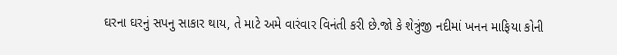ઘરના ઘરનું સપનુ સાકાર થાય, તે માટે અમે વારંવાર વિનંતી કરી છે.જો કે શેત્રુંજી નદીમાં ખનન માફિયા કોની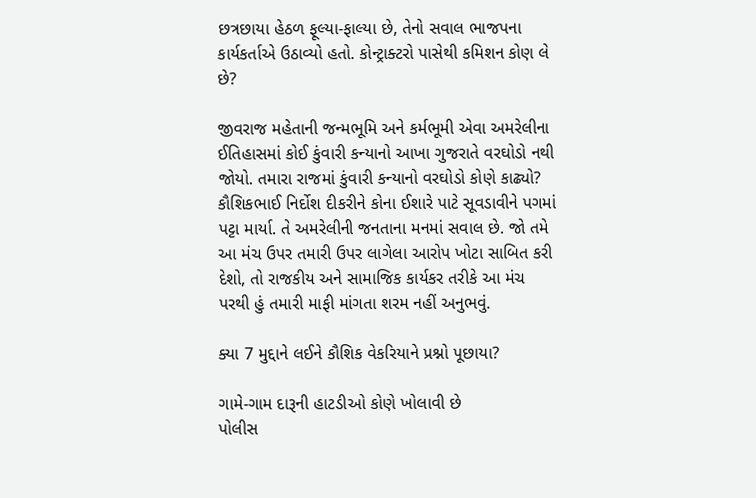છત્રછાયા હેઠળ ફૂલ્યા-ફાલ્યા છે, તેનો સવાલ ભાજપના કાર્યકર્તાએ ઉઠાવ્યો હતો. કોન્ટ્રાક્ટરો પાસેથી કમિશન કોણ લે છે?

જીવરાજ મહેતાની જન્મભૂમિ અને કર્મભૂમી એવા અમરેલીના ઈતિહાસમાં કોઈ કુંવારી કન્યાનો આખા ગુજરાતે વરઘોડો નથી જોયો. તમારા રાજમાં કુંવારી કન્યાનો વરઘોડો કોણે કાઢ્યો? કૌશિકભાઈ નિર્દોશ દીકરીને કોના ઈશારે પાટે સૂવડાવીને પગમાં પટ્ટા માર્યા. તે અમરેલીની જનતાના મનમાં સવાલ છે. જો તમે આ મંચ ઉપર તમારી ઉપર લાગેલા આરોપ ખોટા સાબિત કરી દેશો, તો રાજકીય અને સામાજિક કાર્યકર તરીકે આ મંચ પરથી હું તમારી માફી માંગતા શરમ નહીં અનુભવું.

ક્યા 7 મુદ્દાને લઈને કૌશિક વેકરિયાને પ્રશ્નો પૂછાયા?

ગામે-ગામ દારૂની હાટડીઓ કોણે ખોલાવી છે
પોલીસ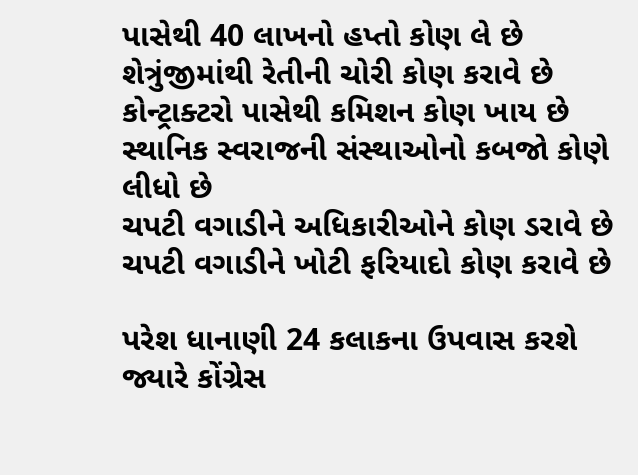પાસેથી 40 લાખનો હપ્તો કોણ લે છે
શેત્રુંજીમાંથી રેતીની ચોરી કોણ કરાવે છે
કોન્ટ્રાક્ટરો પાસેથી કમિશન કોણ ખાય છે
સ્થાનિક સ્વરાજની સંસ્થાઓનો કબજો કોણે લીધો છે
ચપટી વગાડીને અધિકારીઓને કોણ ડરાવે છે
ચપટી વગાડીને ખોટી ફરિયાદો કોણ કરાવે છે

પરેશ ધાનાણી 24 કલાકના ઉપવાસ કરશે
જ્યારે કોંગ્રેસ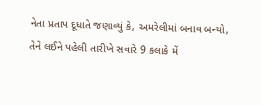નેતા પ્રતાપ દૂધાતે જણાવ્યું કે, અમરેલીમાં બનાવ બન્યો, તેને લઈને પહેલી તારીખે સવારે 9 કલાકે મેં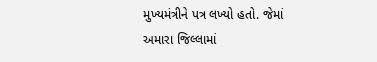મુખ્યમંત્રીને પત્ર લખ્યો હતો. જેમાં અમારા જિલ્લામાં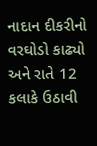નાદાન દીકરીનો
વરઘોડો કાઢ્યો અને રાતે 12 કલાકે ઉઠાવી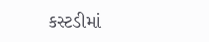કસ્ટડીમાં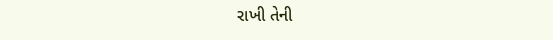રાખી તેની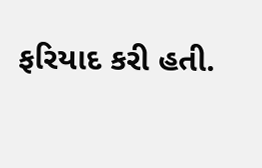ફરિયાદ કરી હતી.